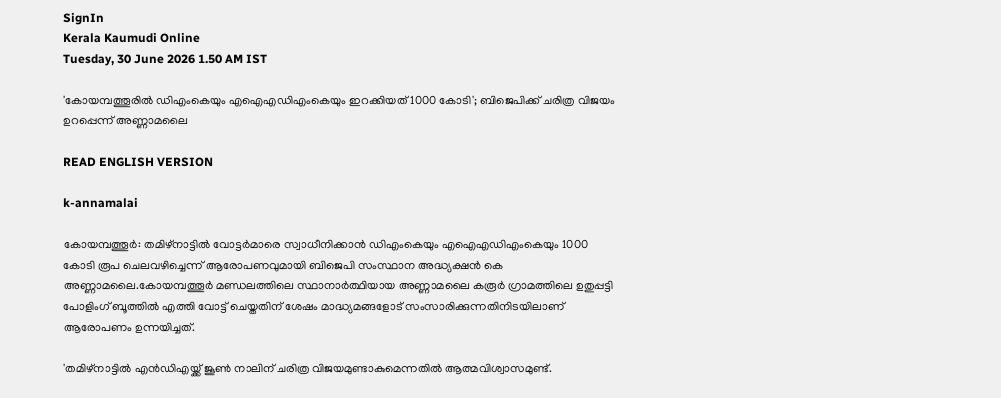SignIn
Kerala Kaumudi Online
Tuesday, 30 June 2026 1.50 AM IST

'കോയമ്പത്തൂരിൽ ഡിഎംകെയും എഐഎഡിഎംകെയും ഇറക്കിയത് 1000 കോടി'; ബിജെപിക്ക് ചരിത്ര വിജയം ഉറപ്പെന്ന് അണ്ണാമലൈ

READ ENGLISH VERSION

k-annamalai

കോയമ്പത്തൂർ: തമിഴ്നാട്ടിൽ വോട്ടർമാരെ സ്വാധീനിക്കാൻ ഡിഎംകെയും എഐഎഡിഎംകെയും 1000 കോടി രൂപ ചെലവഴിച്ചെന്ന് ആരോപണവുമായി ബിജെപി സംസ്ഥാന അദ്ധ്യക്ഷൻ കെ അണ്ണാമലൈ.കോയമ്പത്തൂർ മണ്ഡലത്തിലെ സ്ഥാനാർത്ഥിയായ അണ്ണാമലൈ കരൂർ ഗ്രാമത്തിലെ ഉതുപ്പട്ടി പോളിംഗ് ബൂത്തിൽ എത്തി വോട്ട് ചെയ്തതിന് ശേഷം മാദ്ധ്യമങ്ങളോട് സംസാരിക്കുന്നതിനിടയിലാണ് ആരോപണം ഉന്നയിച്ചത്.

'തമിഴ്നാട്ടിൽ എൻഡിഎയ്ക്ക് ജൂൺ നാലിന് ചരിത്ര വിജയമുണ്ടാകുമെന്നതിൽ ആത്മവിശ്വാസമുണ്ട്.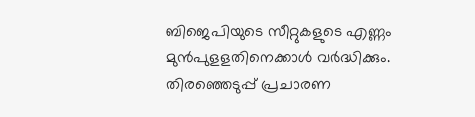ബിജെപിയുടെ സീറ്റുകളുടെ എണ്ണം മുൻപുളളതിനെക്കാൾ വർദ്ധിക്കും. തിരഞ്ഞെടുപ്പ് പ്രചാരണ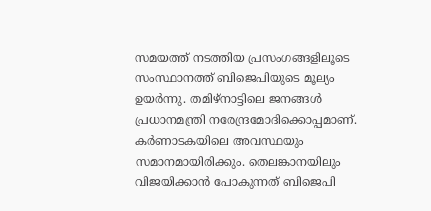സമയത്ത് നടത്തിയ പ്രസംഗങ്ങളിലൂടെ സംസ്ഥാനത്ത് ബിജെപിയുടെ മൂല്യം ഉയർന്നു. തമിഴ്നാട്ടിലെ ജനങ്ങൾ പ്രധാനമന്ത്രി നരേന്ദ്രമോദിക്കൊപ്പമാണ്. കർണാടകയിലെ അവസ്ഥയും സമാനമായിരിക്കും. തെലങ്കാനയിലും വിജയിക്കാൻ പോകുന്നത് ബിജെപി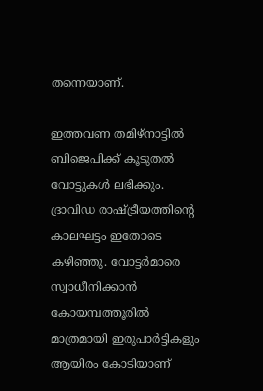തന്നെയാണ്.

ഇത്തവണ തമിഴ്നാട്ടിൽ ബിജെപിക്ക് കൂടുതൽ വോട്ടുകൾ ലഭിക്കും. ദ്രാവിഡ രാഷ്ട്രീയത്തിന്റെ കാലഘട്ടം ഇതോടെ കഴിഞ്ഞു. വോട്ടർമാരെ സ്വാധീനിക്കാൻ കോയമ്പത്തൂരിൽ മാത്രമായി ഇരുപാർട്ടികളും ആയിരം കോടിയാണ്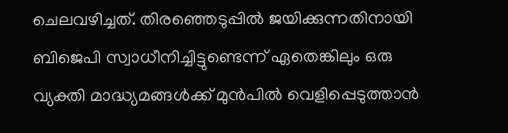ചെലവഴിച്ചത്. തിരഞ്ഞെടുപ്പിൽ ജയിക്കുന്നതിനായി ബിജെപി സ്വാധീനിച്ചിട്ടുണ്ടെന്ന് ഏതെങ്കിലും ഒരു വ്യക്തി മാദ്ധ്യമങ്ങൾക്ക് മുൻപിൽ വെളിപ്പെടുത്താൻ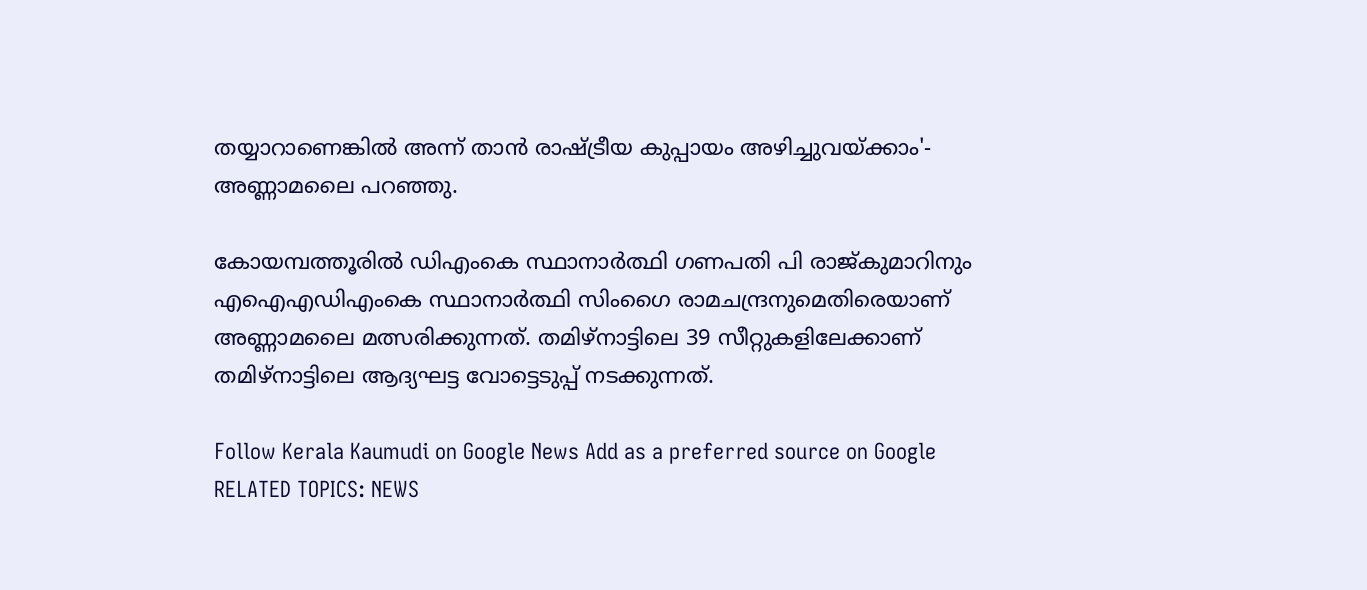തയ്യാറാണെങ്കിൽ അന്ന് താൻ രാഷ്ട്രീയ കുപ്പായം അഴിച്ചുവയ്ക്കാം'- അണ്ണാമലൈ പറഞ്ഞു.

കോയമ്പത്തൂരിൽ ഡിഎംകെ സ്ഥാനാർത്ഥി ഗണപതി പി രാജ്കുമാറിനും എഐഎഡിഎംകെ സ്ഥാനാർത്ഥി സിംഗൈ രാമചന്ദ്രനുമെതിരെയാണ് അണ്ണാമലൈ മത്സരിക്കുന്നത്. തമിഴ്നാട്ടിലെ 39 സീറ്റുകളിലേക്കാണ് തമിഴ്നാട്ടിലെ ആദ്യഘട്ട വോട്ടെടുപ്പ് നടക്കുന്നത്.

Follow Kerala Kaumudi on Google News Add as a preferred source on Google
RELATED TOPICS: NEWS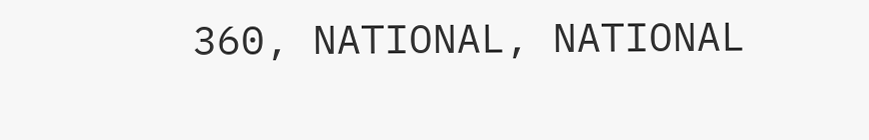360, NATIONAL, NATIONAL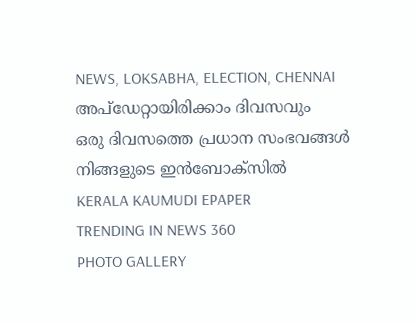NEWS, LOKSABHA, ELECTION, CHENNAI
അപ്ഡേറ്റായിരിക്കാം ദിവസവും
ഒരു ദിവസത്തെ പ്രധാന സംഭവങ്ങൾ നിങ്ങളുടെ ഇൻബോക്സിൽ
KERALA KAUMUDI EPAPER
TRENDING IN NEWS 360
PHOTO GALLERY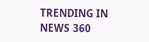TRENDING IN NEWS 360